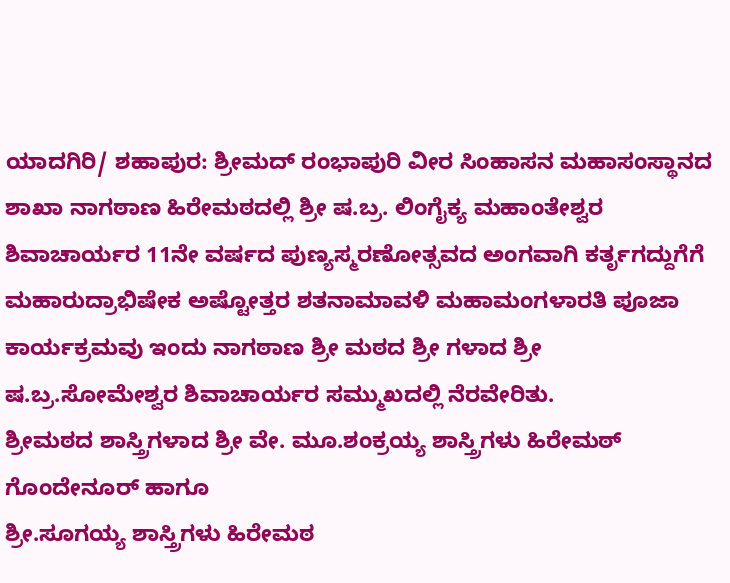ಯಾದಗಿರಿ/ ಶಹಾಪುರ: ಶ್ರೀಮದ್ ರಂಭಾಪುರಿ ವೀರ ಸಿಂಹಾಸನ ಮಹಾಸಂಸ್ಥಾನದ ಶಾಖಾ ನಾಗಠಾಣ ಹಿರೇಮಠದಲ್ಲಿ ಶ್ರೀ ಷ.ಬ್ರ. ಲಿಂಗೈಕ್ಯ ಮಹಾಂತೇಶ್ವರ ಶಿವಾಚಾರ್ಯರ 11ನೇ ವರ್ಷದ ಪುಣ್ಯಸ್ಮರಣೋತ್ಸವದ ಅಂಗವಾಗಿ ಕರ್ತೃಗದ್ದುಗೆಗೆ ಮಹಾರುದ್ರಾಭಿಷೇಕ ಅಷ್ಟೋತ್ತರ ಶತನಾಮಾವಳಿ ಮಹಾಮಂಗಳಾರತಿ ಪೂಜಾ ಕಾರ್ಯಕ್ರಮವು ಇಂದು ನಾಗಠಾಣ ಶ್ರೀ ಮಠದ ಶ್ರೀ ಗಳಾದ ಶ್ರೀ ಷ.ಬ್ರ.ಸೋಮೇಶ್ವರ ಶಿವಾಚಾರ್ಯರ ಸಮ್ಮುಖದಲ್ಲಿ ನೆರವೇರಿತು.
ಶ್ರೀಮಠದ ಶಾಸ್ತ್ರಿಗಳಾದ ಶ್ರೀ ವೇ. ಮೂ.ಶಂಕ್ರಯ್ಯ ಶಾಸ್ತ್ರಿಗಳು ಹಿರೇಮಠ್ ಗೊಂದೇನೂರ್ ಹಾಗೂ
ಶ್ರೀ.ಸೂಗಯ್ಯ ಶಾಸ್ತ್ರಿಗಳು ಹಿರೇಮಠ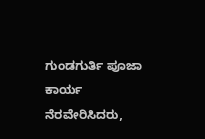ಗುಂಡಗುರ್ತಿ ಪೂಜಾ ಕಾರ್ಯ ನೆರವೇರಿಸಿದರು,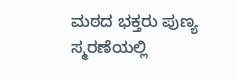ಮಠದ ಭಕ್ತರು ಪುಣ್ಯ ಸ್ಮರಣೆಯಲ್ಲಿ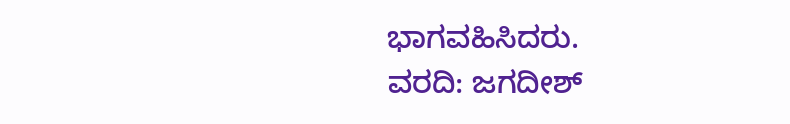ಭಾಗವಹಿಸಿದರು.
ವರದಿ: ಜಗದೀಶ್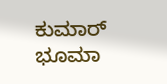ಕುಮಾರ್ ಭೂಮಾ